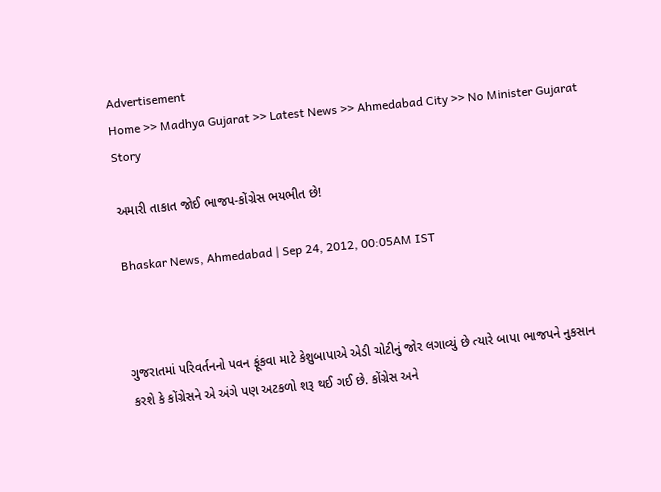Advertisement
Home >> Madhya Gujarat >> Latest News >> Ahmedabad City >> No Minister Gujarat Story

અમારી તાકાત જોઈ ભાજપ-કોંગ્રેસ ભયભીત છે!

Bhaskar News, Ahmedabad | Sep 24, 2012, 00:05AM IST



ગુજરાતમાં પરિવર્તનનો પવન ફૂંકવા માટે કેશુબાપાએ એડી ચોટીનું જોર લગાવ્યું છે ત્યારે બાપા ભાજપને નુકસાન કરશે કે કોંગ્રેસને એ અંગે પણ અટકળો શરૂ થઈ ગઈ છે. કોંગ્રેસ અને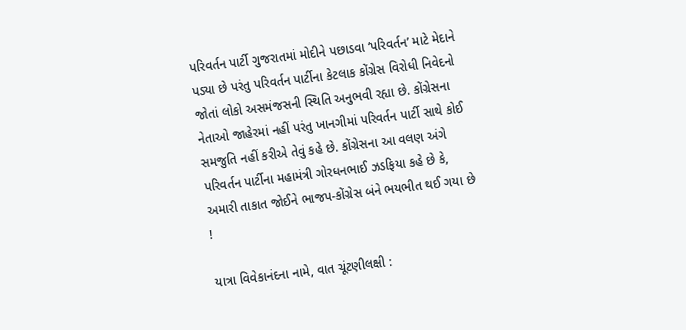પરિવર્તન પાર્ટી ગુજરાતમાં મોદીને પછાડવા ‘પરિવર્તન’ માટે મેદાને પડ્યા છે પરંતુ પરિવર્તન પાર્ટીના કેટલાક કોંગ્રેસ વિરોધી નિવેદનો જોતાં લોકો અસમંજસની સ્થિતિ અનુભવી રહ્યા છે. કોંગ્રેસના નેતાઓ જાહેરમાં નહીં પરંતુ ખાનગીમાં પરિવર્તન પાર્ટી સાથે કોઈ સમજુતિ નહીં કરીએ તેવું કહે છે. કોંગ્રેસના આ વલણ અંગે પરિવર્તન પાર્ટીના મહામંત્રી ગોરધનભાઈ ઝડફિયા કહે છે કે, અમારી તાકાત જોઈને ભાજપ-કોંગ્રેસ બંને ભયભીત થઈ ગયા છે !

યાત્રા વિવેકાનંદના નામે, વાત ચૂંટણીલક્ષી :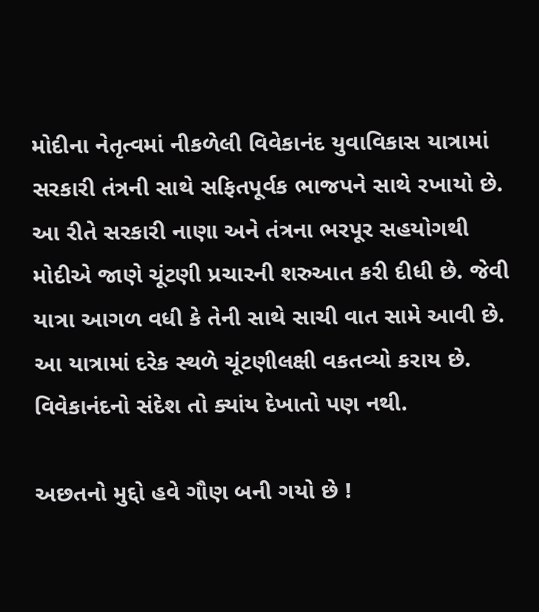મોદીના નેતૃત્વમાં નીકળેલી વિવેકાનંદ યુવાવિકાસ યાત્રામાં સરકારી તંત્રની સાથે સફિતપૂર્વક ભાજપને સાથે રખાયો છે. આ રીતે સરકારી નાણા અને તંત્રના ભરપૂર સહયોગથી મોદીએ જાણે ચૂંટણી પ્રચારની શરુઆત કરી દીધી છે. જેવી યાત્રા આગળ વધી કે તેની સાથે સાચી વાત સામે આવી છે. આ યાત્રામાં દરેક સ્થળે ચૂંટણીલક્ષી વકતવ્યો કરાય છે. વિવેકાનંદનો સંદેશ તો ક્યાંય દેખાતો પણ નથી.

અછતનો મુદ્દો હવે ગૌણ બની ગયો છે !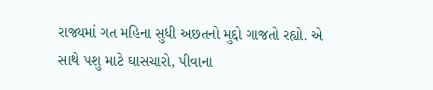રાજ્યમાં ગત મહિના સુધી અછતનો મુદ્દો ગાજતો રહ્યો. એ સાથે પશુ માટે ઘાસચારો, પીવાના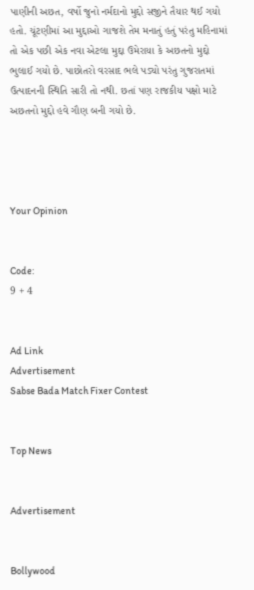પાણીની અછત, વર્ષો જુનો નર્મદાનો મુદ્દો સજીને તૈયાર થઈ ગયો હતો. ચૂંટણીમાં આ મુદ્દાઓ ગાજશે તેમ મનાતું હતું પરંતુ મહિનામાં તો એક પછી એક નવા એટલા મુદ્દા ઉમેરાયા કે અછતનો મુદ્દો ભુલાઈ ગયો છે. પાછોતરો વરસાદ ભલે પડ્યો પરંતુ ગુજરાતમાં ઉત્પાદનની સ્થિતિ સારી તો નથી. છતાં પણ રાજકીય પક્ષો માટે અછતનો મુદ્દો હવે ગૌણ બની ગયો છે.




Your Opinion


Code:
9 + 4


Ad Link
Advertisement
Sabse Bada Match Fixer Contest


Top News


Advertisement


Bollywood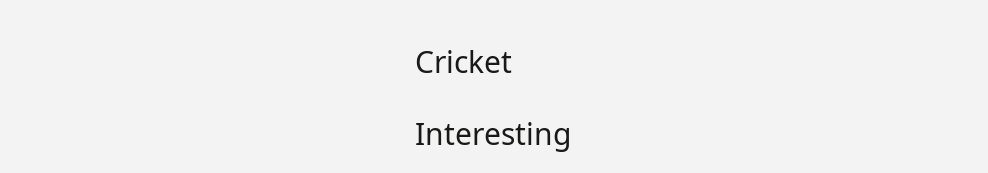Cricket

Interesting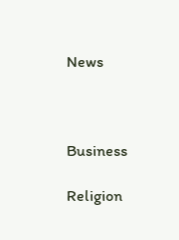News



Business

Religion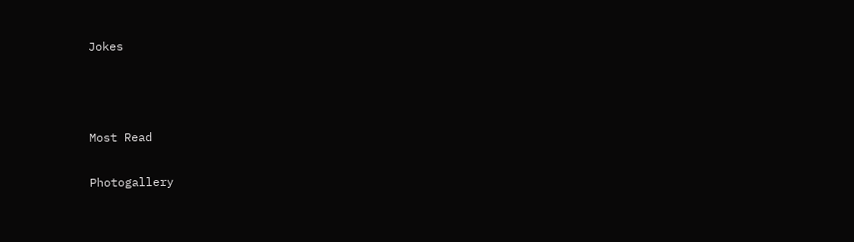Jokes



Most Read

Photogallery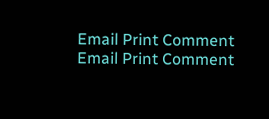Email Print Comment
Email Print Comment